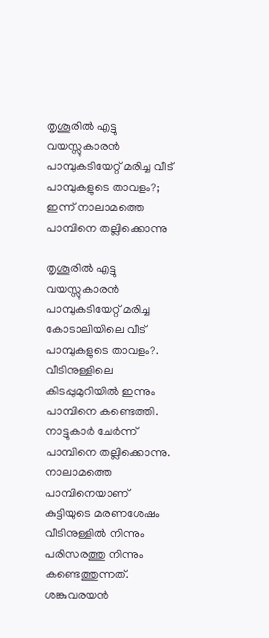തൃശൂരിൽ എട്ടു വയസ്സുകാരൻ പാമ്പുകടിയേറ്റ് മരിച്ച വീട് പാമ്പുകളുടെ താവളം?; ഇന്ന് നാലാമത്തെ പാമ്പിനെ തല്ലിക്കൊന്നു

തൃശൂരിൽ എട്ടു വയസ്സുകാരൻ പാമ്പുകടിയേറ്റ് മരിച്ച കോടാലിയിലെ വീട് പാമ്പുകളുടെ താവളം?. വീടിനുള്ളിലെ കിടപ്പുമുറിയിൽ ഇന്നും പാമ്പിനെ കണ്ടെത്തി. നാട്ടുകാർ ചേർന്ന് പാമ്പിനെ തല്ലിക്കൊന്നു. നാലാമത്തെ പാമ്പിനെയാണ് കുട്ടിയുടെ മരണശേഷം വീടിനുള്ളിൽ നിന്നും പരിസരത്തു നിന്നും കണ്ടെത്തുന്നത്. ശങ്കുവരയൻ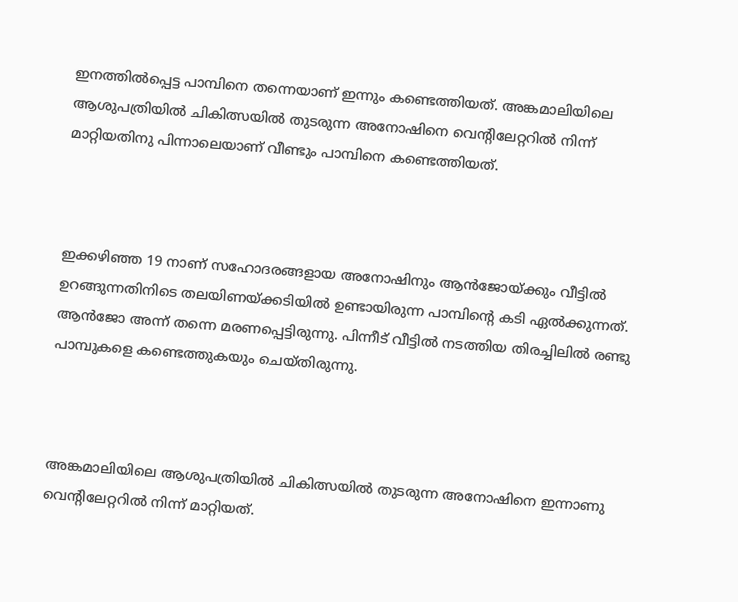ഇനത്തിൽപ്പെട്ട പാമ്പിനെ തന്നെയാണ് ഇന്നും കണ്ടെത്തിയത്. അങ്കമാലിയിലെ ആശുപത്രിയില്‍ ചികിത്സയില്‍ തുടരുന്ന അനോഷിനെ വെന്റിലേറ്ററില്‍ നിന്ന് മാറ്റിയതിനു പിന്നാലെയാണ് വീണ്ടും പാമ്പിനെ കണ്ടെത്തിയത്.



ഇക്കഴിഞ്ഞ 19 നാണ് സഹോദരങ്ങളായ അനോഷിനും ആന്‍ജോയ്ക്കും വീട്ടില്‍ ഉറങ്ങുന്നതിനിടെ തലയിണയ്ക്കടിയില്‍ ഉണ്ടായിരുന്ന പാമ്പിന്റെ കടി ഏല്‍ക്കുന്നത്. ആന്‍ജോ അന്ന് തന്നെ മരണപ്പെട്ടിരുന്നു. പിന്നീട് വീട്ടില്‍ നടത്തിയ തിരച്ചിലില്‍ രണ്ടു പാമ്പുകളെ കണ്ടെത്തുകയും ചെയ്തിരുന്നു.



അങ്കമാലിയിലെ ആശുപത്രിയില്‍ ചികിത്സയില്‍ തുടരുന്ന അനോഷിനെ ഇന്നാണു വെന്റിലേറ്ററില്‍ നിന്ന് മാറ്റിയത്.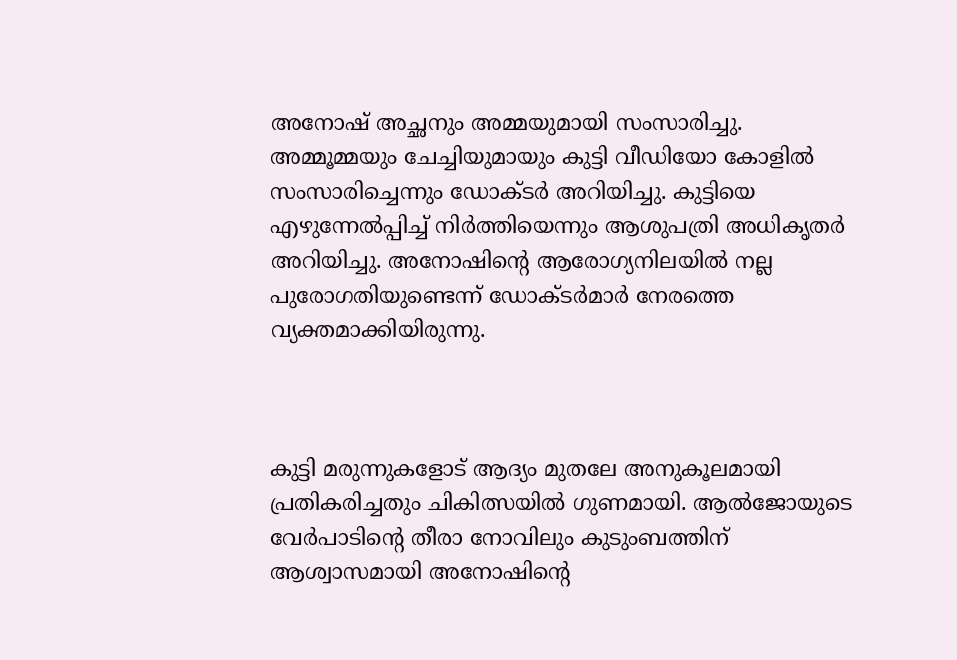അനോഷ് അച്ഛനും അമ്മയുമായി സംസാരിച്ചു. അമ്മൂമ്മയും ചേച്ചിയുമായും കുട്ടി വീഡിയോ കോളില്‍ സംസാരിച്ചെന്നും ഡോക്ടര്‍ അറിയിച്ചു. കുട്ടിയെ എഴുന്നേല്‍പ്പിച്ച്‌ നിര്‍ത്തിയെന്നും ആശുപത്രി അധികൃതര്‍ അറിയിച്ചു. അനോഷിന്റെ ആരോഗ്യനിലയില്‍ നല്ല പുരോഗതിയുണ്ടെന്ന് ഡോക്ടര്‍മാര്‍ നേരത്തെ വ്യക്തമാക്കിയിരുന്നു.



കുട്ടി മരുന്നുകളോട് ആദ്യം മുതലേ അനുകൂലമായി പ്രതികരിച്ചതും ചികിത്സയില്‍ ഗുണമായി. ആല്‍ജോയുടെ വേര്‍പാടിന്റെ തീരാ നോവിലും കുടുംബത്തിന് ആശ്വാസമായി അനോഷിന്റെ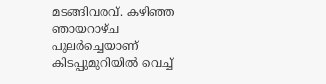മടങ്ങിവരവ്. കഴിഞ്ഞ ഞായറാഴ്ച പുലര്‍ച്ചെയാണ് കിടപ്പുമുറിയില്‍ വെച്ച്‌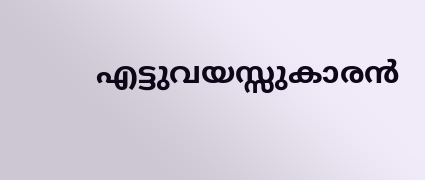എട്ടുവയസ്സുകാരന്‍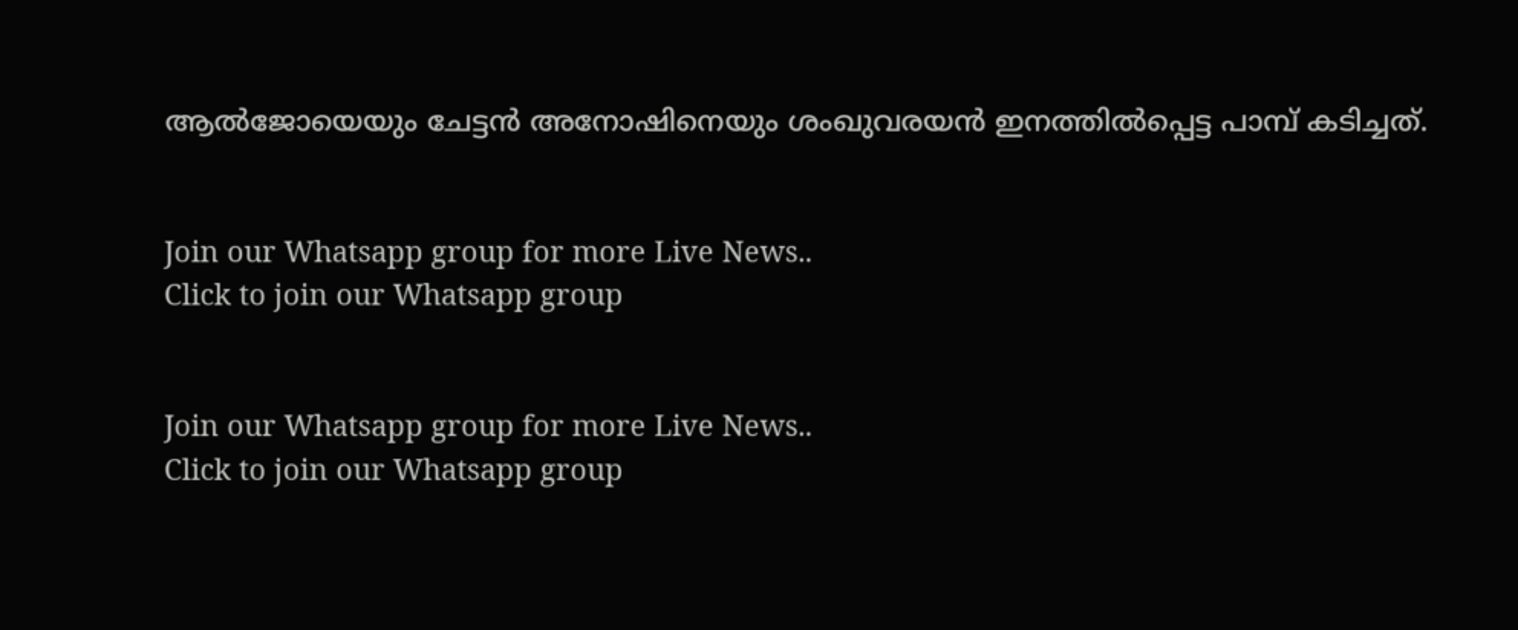ആല്‍ജോയെയും ചേട്ടന്‍ അനോഷിനെയും ശംഖുവരയന്‍ ഇനത്തില്‍പ്പെട്ട പാമ്പ് കടിച്ചത്.


Join our Whatsapp group for more Live News..
Click to join our Whatsapp group


Join our Whatsapp group for more Live News..
Click to join our Whatsapp group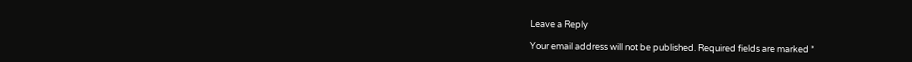Leave a Reply

Your email address will not be published. Required fields are marked *